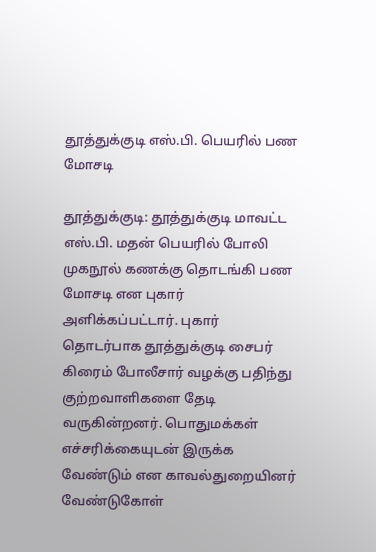தூத்துக்குடி எஸ்.பி. பெயரில் பண மோசடி

தூத்துக்குடி: தூத்துக்குடி மாவட்ட எஸ்.பி. மதன் பெயரில் போலி முகநூல் கணக்கு தொடங்கி பண மோசடி என புகார் அளிக்கப்பட்டார். புகார் தொடர்பாக தூத்துக்குடி சைபர் கிரைம் போலீசார் வழக்கு பதிந்து குற்றவாளிகளை தேடி வருகின்றனர். பொதுமக்கள் எச்சரிக்கையுடன் இருக்க வேண்டும் என காவல்துறையினர் வேண்டுகோள்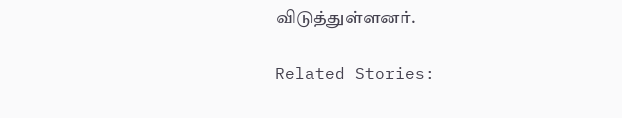விடுத்துள்ளனர்.

Related Stories: